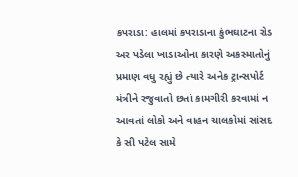કપરાડા: હાલમાં કપરાડાના કુંભઘાટના રોડ અર પડેલા ખાડાઓના કારણે અકસ્માતોનું પ્રમાણ વધુ રહ્યું છે ત્યારે અનેક ટ્રાન્સપોર્ટ મંત્રીને રજુવાતો છતાં કામગીરી કરવામાં ન આવતાં લોકો અને વાહન ચાલકોમાં સાંસદ કે સી પટેલ સામે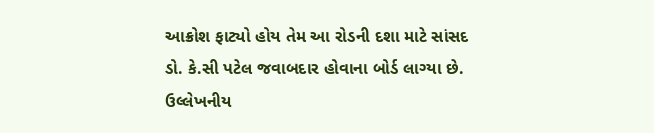આક્રોશ ફાટ્યો હોય તેમ આ રોડની દશા માટે સાંસદ ડો. કે.સી પટેલ જવાબદાર હોવાના બોર્ડ લાગ્યા છે.
ઉલ્લેખનીય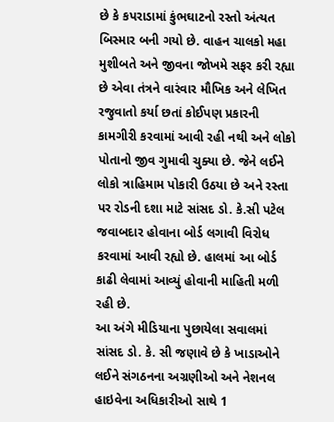છે કે કપરાડામાં કુંભઘાટનો રસ્તો અંત્યત બિસ્માર બની ગયો છે. વાહન ચાલકો મહા મુશીબતે અને જીવના જોખમે સફર કરી રહ્યા છે એવા તંત્રને વારંવાર મૌખિક અને લેખિત રજુવાતો કર્યા છતાં કોઈપણ પ્રકારની કામગીરી કરવામાં આવી રહી નથી અને લોકો પોતાનો જીવ ગુમાવી ચુક્યા છે. જેને લઈને લોકો ત્રાહિમામ પોકારી ઉઠયા છે અને રસ્તા પર રોડની દશા માટે સાંસદ ડો. કે.સી પટેલ જવાબદાર હોવાના બોર્ડ લગાવી વિરોધ કરવામાં આવી રહ્યો છે. હાલમાં આ બોર્ડ કાઢી લેવામાં આવ્યું હોવાની માહિતી મળી રહી છે.
આ અંગે મીડિયાના પુછાયેલા સવાલમાં સાંસદ ડો. કે. સી જણાવે છે કે ખાડાઓને લઈને સંગઠનના અગ્રણીઓ અને નેશનલ હાઇવેના અધિકારીઓ સાથે 1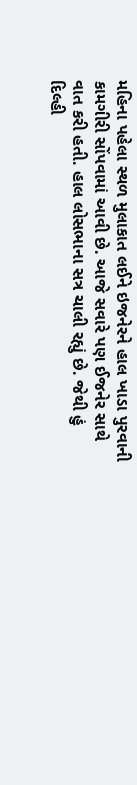મહિના પહેલા સ્થળ મુલાકાત લઈને ઇજનેરને હાલ ખાડા પુરવાની કામગીરી સોંપવામાં આવી છે. આજે સવારે પણ ઈજનેર સાથે વાત કરી હતી. હાલ લોસભાના સત્ર ચાલી રહ્યું છે. જેથી હું દિલ્હી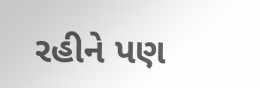રહીને પણ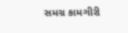સમગ્ર કામગીરી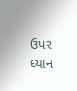ઉપર ધ્યાન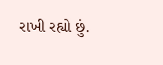રાખી રહ્યો છું.